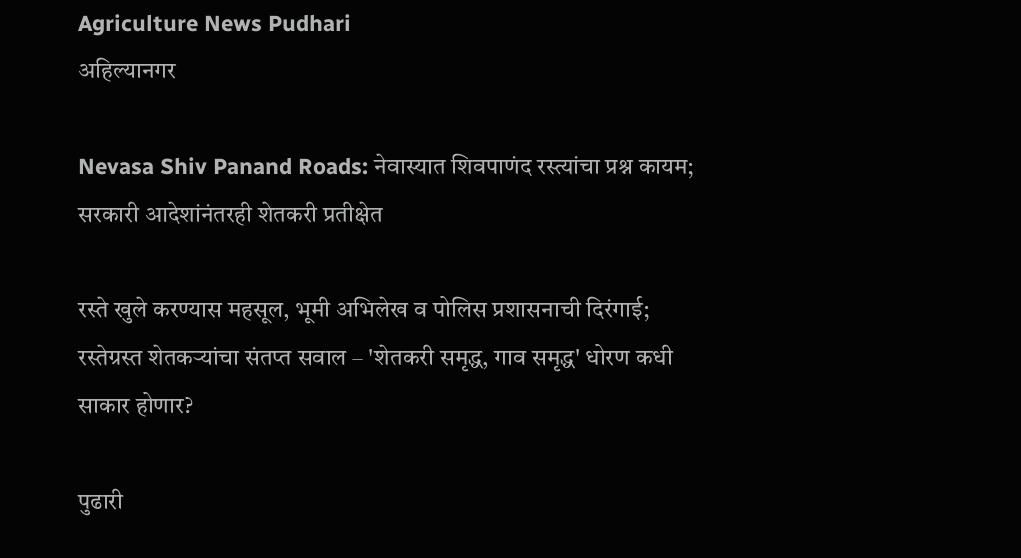Agriculture News Pudhari
अहिल्यानगर

Nevasa Shiv Panand Roads: नेवास्यात शिवपाणंद रस्त्यांचा प्रश्न कायम; सरकारी आदेशांनंतरही शेतकरी प्रतीक्षेत

रस्ते खुले करण्यास महसूल, भूमी अभिलेख व पोलिस प्रशासनाची दिरंगाई; रस्तेग्रस्त शेतकऱ्यांचा संतप्त सवाल – 'शेतकरी समृद्ध, गाव समृद्ध' धोरण कधी साकार होणार?

पुढारी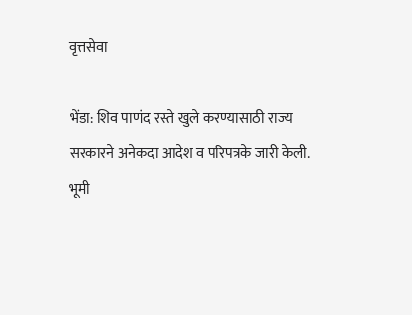वृत्तसेवा

भेंडा: शिव पाणंद रस्ते खुले करण्यासाठी राज्य सरकारने अनेकदा आदेश व परिपत्रके जारी केली. भूमी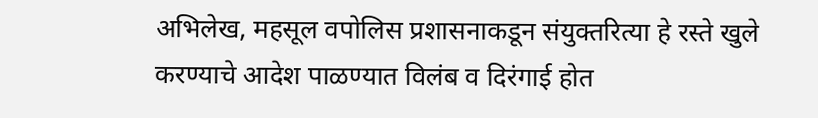अभिलेख, महसूल वपोलिस प्रशासनाकडून संयुक्तरित्या हे रस्ते खुले करण्याचे आदेश पाळण्यात विलंब व दिरंगाई होत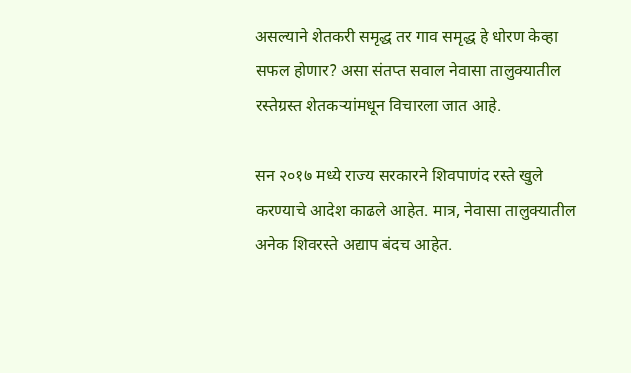असल्याने शेतकरी समृद्ध तर गाव समृद्ध हे धोरण केव्हा सफल होणार? असा संतप्त सवाल नेवासा तालुक्यातील रस्तेग्रस्त शेतकऱ्यांमधून विचारला जात आहे.

सन २०१७ मध्ये राज्य सरकारने शिवपाणंद रस्ते खुले करण्याचे आदेश काढले आहेत. मात्र, नेवासा तालुक्यातील अनेक शिवरस्ते अद्याप बंदच आहेत.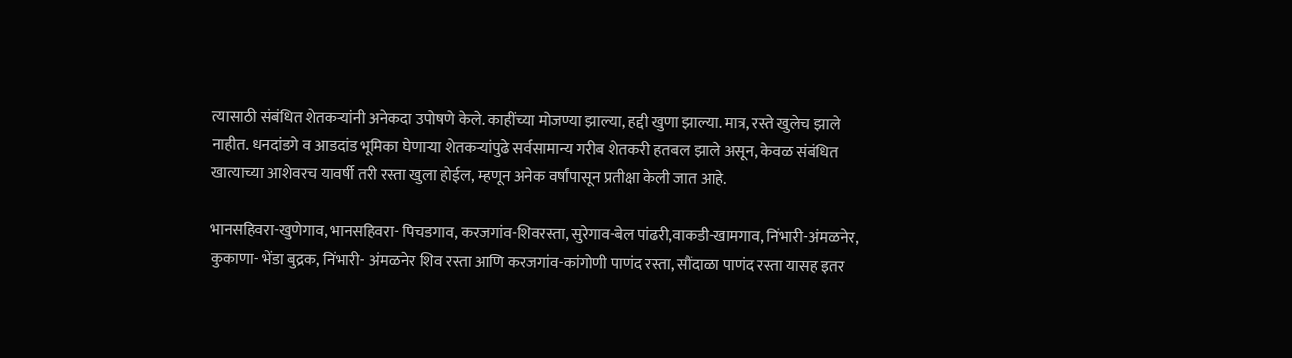त्यासाठी संबंधित शेतकऱ्यांनी अनेकदा उपोषणे केले. काहींच्या मोजण्या झाल्या, हद्दी खुणा झाल्या. मात्र, रस्ते खुलेच झाले नाहीत. धनदांडगे व आडदांड भूमिका घेणाऱ्या शेतकऱ्यांपुढे सर्वसामान्य गरीब शेतकरी हतबल झाले असून, केवळ संबंधित खात्याच्या आशेवरच यावर्षी तरी रस्ता खुला होईल, म्हणून अनेक वर्षांपासून प्रतीक्षा केली जात आहे.

भानसहिवरा-खुणेगाव, भानसहिवरा- पिचडगाव, करजगांव-शिवरस्ता, सुरेगाव-बेल पांढरी,वाकडी-खामगाव, निंभारी-अंमळनेर, कुकाणा- भेंडा बुद्रक, निंभारी- अंमळनेर शिव रस्ता आणि करजगांव-कांगोणी पाणंद रस्ता, सौंदाळा पाणंद रस्ता यासह इतर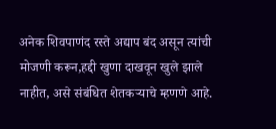अनेक शिवपाणंद रस्ते अद्याप बंद असून त्यांची मोजणी करून,हद्दी खुणा दाखवून खुले झाले नाहीत, असे संबंधित शेतकऱ्याचे म्हणणे आहे.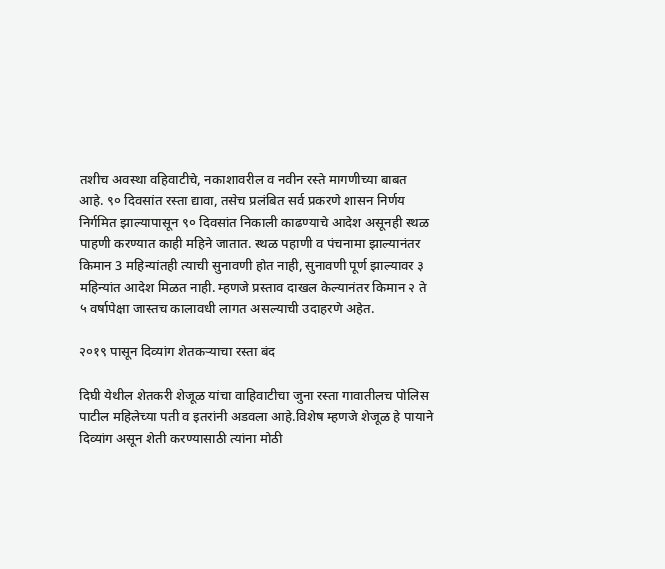तशीच अवस्था वहिवाटीचे, नकाशावरील व नवीन रस्ते मागणीच्या बाबत आहे. ९० दिवसांत रस्ता द्यावा, तसेच प्रलंबित सर्व प्रकरणे शासन निर्णय निर्गमित झाल्यापासून ९० दिवसांत निकाली काढण्याचे आदेश असूनही स्थळ पाहणी करण्यात काही महिने जातात. स्थळ पहाणी व पंचनामा झाल्यानंतर किमान 3 महिन्यांतही त्याची सुनावणी होत नाही, सुनावणी पूर्ण झाल्यावर ३ महिन्यांत आदेश मिळत नाही. म्हणजे प्रस्ताव दाखल केल्यानंतर किमान २ ते ५ वर्षापेक्षा जास्तच कालावधी लागत असल्याची उदाहरणे अहेत.

२०१९ पासून दिव्यांग शेतकऱ्याचा रस्ता बंद

दिघी येथील शेतकरी शेजूळ यांचा वाहिवाटीचा जुना रस्ता गावातीलच पोलिस पाटील महिलेच्या पती व इतरांनी अडवला आहे.विशेष म्हणजे शेजूळ हे पायाने दिव्यांग असून शेती करण्यासाठी त्यांना मोठी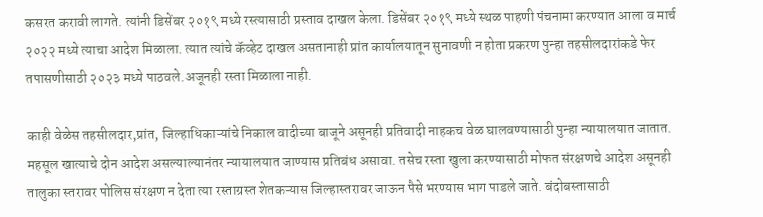कसरत करावी लागते. त्यांनी डिसेंबर २०१९ मध्ये रस्त्यासाठी प्रस्ताव दाखल केला. डिसेंबर २०१९ मध्ये स्थळ पाहणी पंचनामा करण्यात आला व मार्च २०२२ मध्ये त्याचा आदेश मिळाला. त्यात त्यांचे कॅव्हेट दाखल असतानाही प्रांत कार्यालयातून सुनावणी न होता प्रकरण पुन्हा तहसीलदारांकडे फेर तपासणीसाठी २०२३ मध्ये पाठवले.अजूनही रस्ता मिळाला नाही.

काही वेळेस तहसीलदार,प्रांत, जिल्हाधिकाऱ्यांचे निकाल वादीच्या बाजूने असूनही प्रतिवादी नाहकच वेळ घालवण्यासाठी पुन्हा न्यायालयात जातात. महसूल खात्याचे दोन आदेश असल्याल्यानंतर न्यायालयात जाण्यास प्रतिबंध असावा. तसेच रस्ता खुला करण्यासाठी मोफत संरक्षणचे आदेश असूनही तालुका स्तरावर पोलिस संरक्षण न देता त्या रस्ताग्रस्त शेतकऱ्यास जिल्हास्तरावर जाऊन पैसे भरण्यास भाग पाडले जाते. बंदोबस्तासाठी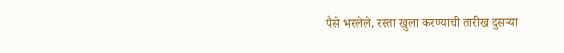पैसे भरलेले, रस्ता खुला करण्याची तारीख दुसऱ्या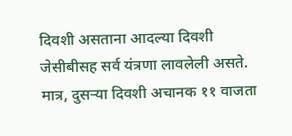दिवशी असताना आदल्या दिवशी जेसीबीसह सर्व यंत्रणा लावलेली असते. मात्र, दुसऱ्या दिवशी अचानक ११ वाजता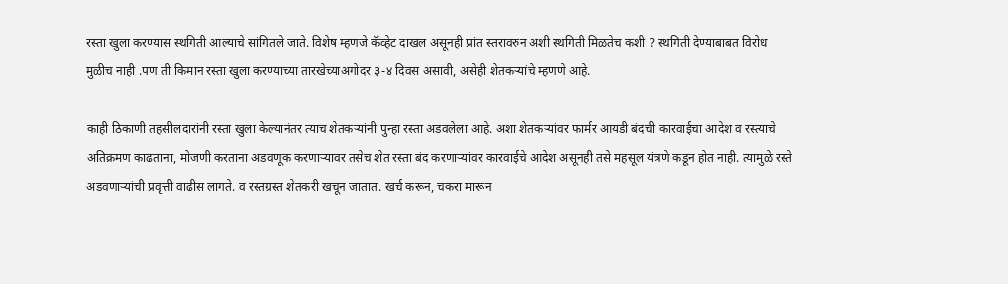रस्ता खुला करण्यास स्थगिती आल्याचे सांगितले जाते. विशेष म्हणजे कॅव्हेट दाखल असूनही प्रांत स्तरावरुन अशी स्थगिती मिळतेच कशी ? स्थगिती देण्याबाबत विरोध मुळीच नाही .पण ती किमान रस्ता खुला करण्याच्या तारखेच्याअगोदर ३-४ दिवस असावी, असेही शेतकऱ्यांचे म्हणणे आहे.

काही ठिकाणी तहसीलदारांनी रस्ता खुला केल्यानंतर त्याच शेतकऱ्यांनी पुन्हा रस्ता अडवलेला आहे. अशा शेतकऱ्यांवर फार्मर आयडी बंदची कारवाईचा आदेश व रस्त्याचे अतिक्रमण काढताना, मोजणी करताना अडवणूक करणाऱ्यावर तसेच शेत रस्ता बंद करणाऱ्यांवर कारवाईचे आदेश असूनही तसे महसूल यंत्रणे कडून होत नाही. त्यामुळे रस्ते अडवणाऱ्यांची प्रवृत्ती वाढीस लागते. व रस्तग्रस्त शेतकरी खचून जातात. खर्च करून, चकरा मारून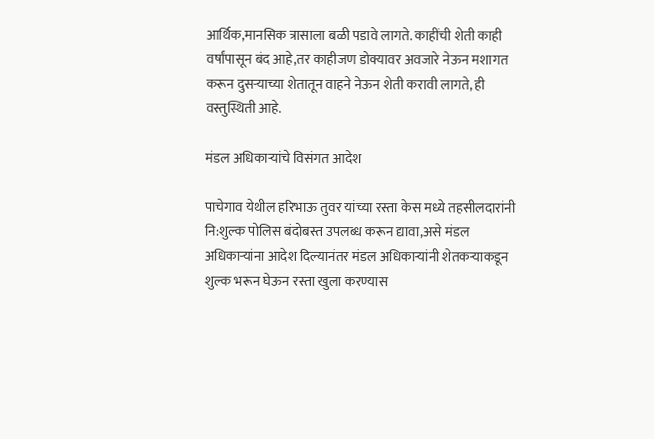आर्थिक,मानसिक त्रासाला बळी पडावे लागते. काहींची शेती काही वर्षांपासून बंद आहे,तर काहीजण डोक्यावर अवजारे नेऊन मशागत करून दुसऱ्याच्या शेतातून वाहने नेऊन शेती करावी लागते, ही वस्तुस्थिती आहे.

मंडल अधिकाऱ्यांचे विसंगत आदेश

पाचेगाव येथील हरिभाऊ तुवर यांच्या रस्ता केस मध्ये तहसीलदारांनी नि:शुल्क पोलिस बंदोबस्त उपलब्ध करून द्यावा,असे मंडल अधिकाऱ्यांना आदेश दिल्यानंतर मंडल अधिकाऱ्यांनी शेतकऱ्याकडून शुल्क भरून घेऊन रस्ता खुला करण्यास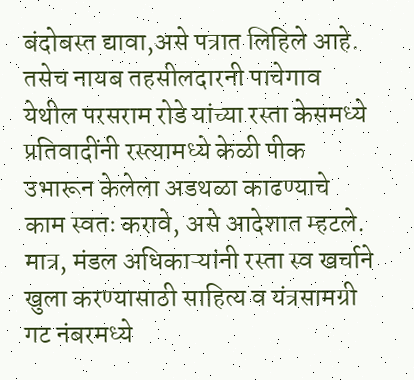बंदोबस्त द्यावा,असे पत्रात लिहिले आहे. तसेच नायब तहसीलदारनी पाचेगाव येथील परसराम रोडे यांच्या रस्ता केसमध्ये प्रतिवादींनी रस्त्यामध्ये केळी पीक उभारून केलेला अडथळा काढण्याचे काम स्वतः करावे, असे आदेशात म्हटले. मात्र, मंडल अधिकाऱ्यांनी रस्ता स्व खर्चाने खुला करण्यासाठी साहित्य व यंत्रसामग्री गट नंबरमध्ये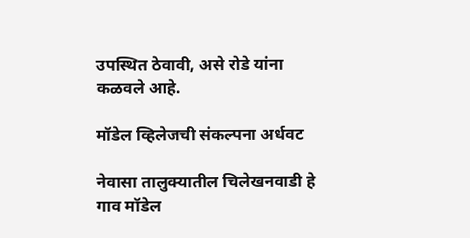उपस्थित ठेवावी, असे रोडे यांना कळवले आहे.

मॉडेल व्हिलेजची संकल्पना अर्धवट

नेवासा तालुक्यातील चिलेखनवाडी हे गाव मॉडेल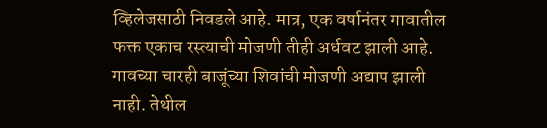व्हिलेजसाठी निवडले आहे. मात्र, एक वर्षानंतर गावातील फक्त एकाच रस्त्याची मोजणी तीही अर्धवट झाली आहे. गावच्या चारही बाजूंच्या शिवांची मोजणी अद्याप झाली नाही. तेथील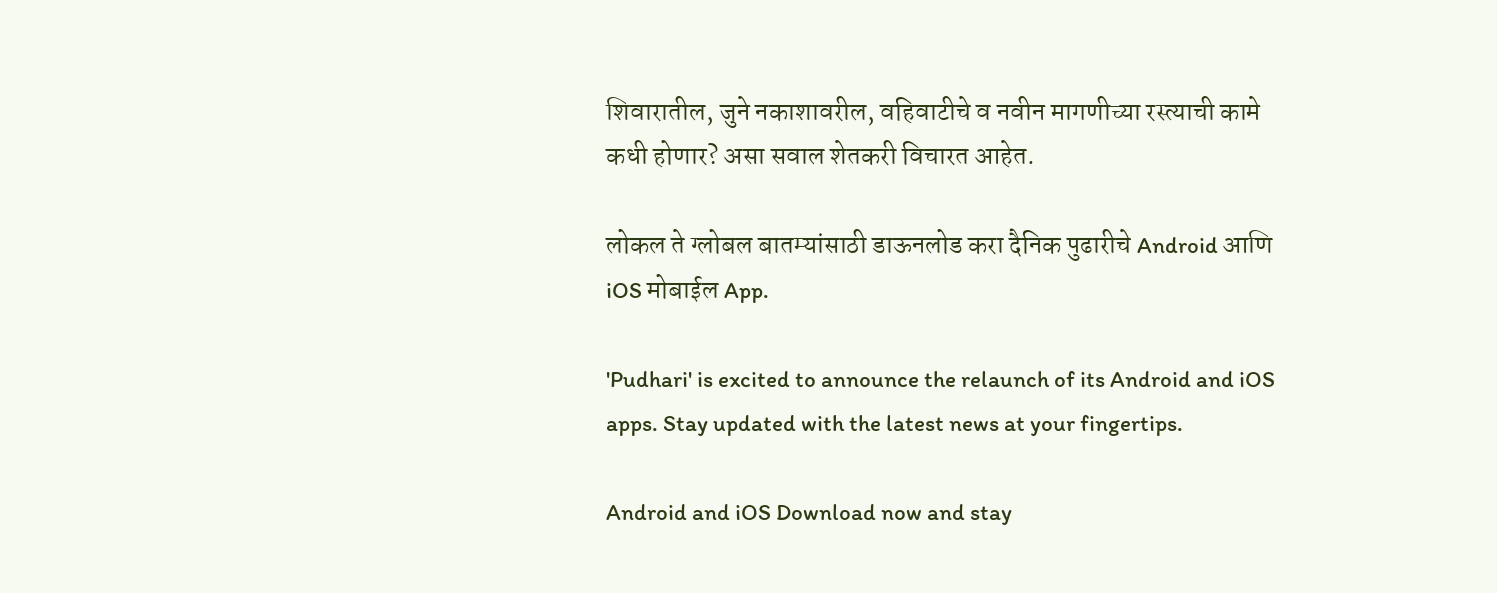शिवारातील, जुने नकाशावरील, वहिवाटीचे व नवीन मागणीच्या रस्त्याची कामे कधी होणार? असा सवाल शेतकरी विचारत आहेत.

लोकल ते ग्लोबल बातम्यांसाठी डाऊनलोड करा दैनिक पुढारीचे Android आणि iOS मोबाईल App.

'Pudhari' is excited to announce the relaunch of its Android and iOS apps. Stay updated with the latest news at your fingertips.

Android and iOS Download now and stay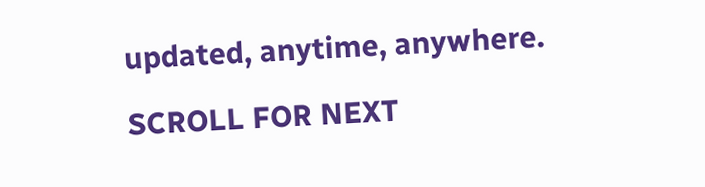updated, anytime, anywhere.

SCROLL FOR NEXT